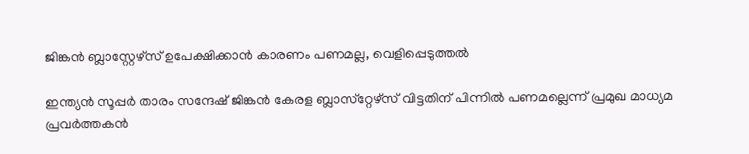ജിങ്കന്‍ ബ്ലാസ്റ്റേഴ്‌സ് ഉപേക്ഷിക്കാന്‍ കാരണം പണമല്ല, വെളിപ്പെടുത്തല്‍

ഇന്ത്യന്‍ സൂപ്പര്‍ താരം സന്ദേഷ് ജിങ്കന്‍ കേരള ബ്ലാസ്‌റ്റേഴ്‌സ് വിട്ടതിന് പിന്നില്‍ പണമല്ലെന്ന് പ്രമുഖ മാധ്യമ പ്രവര്‍ത്തകന്‍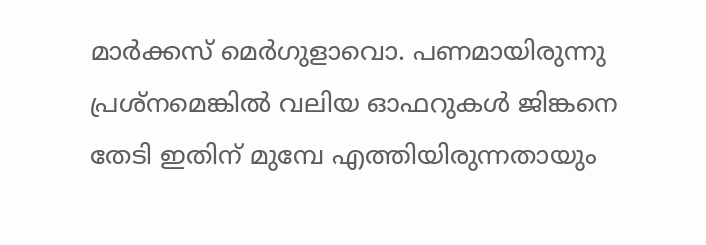മാര്‍ക്കസ് മെര്‍ഗുളാവൊ. പണമായിരുന്നു പ്രശ്‌നമെങ്കില്‍ വലിയ ഓഫറുകള്‍ ജിങ്കനെ തേടി ഇതിന് മുമ്പേ എത്തിയിരുന്നതായും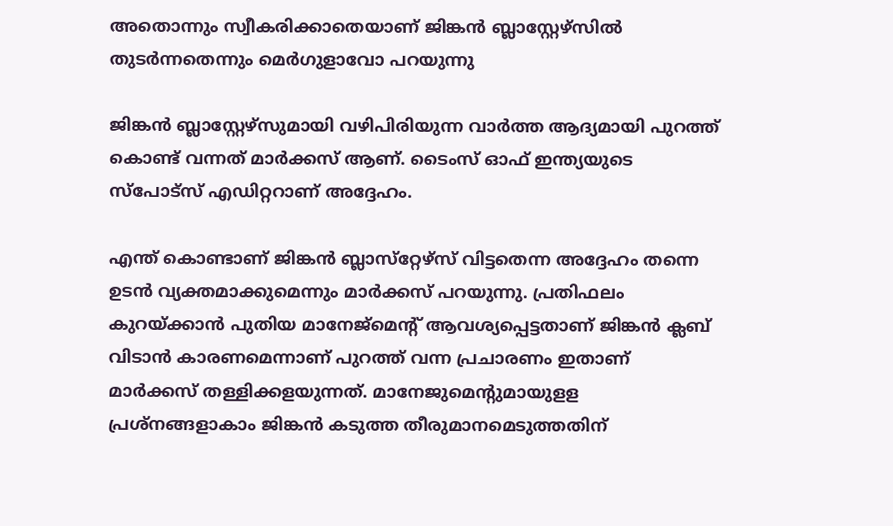അതൊന്നും സ്വീകരിക്കാതെയാണ് ജിങ്കന്‍ ബ്ലാസ്റ്റേഴ്‌സില്‍ തുടര്‍ന്നതെന്നും മെര്‍ഗുളാവോ പറയുന്നു

ജിങ്കന്‍ ബ്ലാസ്റ്റേഴ്‌സുമായി വഴിപിരിയുന്ന വാര്‍ത്ത ആദ്യമായി പുറത്ത് കൊണ്ട് വന്നത് മാര്‍ക്കസ് ആണ്. ടൈംസ് ഓഫ് ഇന്ത്യയുടെ സ്‌പോട്‌സ് എഡിറ്ററാണ് അദ്ദേഹം.

എന്ത് കൊണ്ടാണ് ജിങ്കന്‍ ബ്ലാസ്‌റ്റേഴ്‌സ് വിട്ടതെന്ന അദ്ദേഹം തന്നെ ഉടന്‍ വ്യക്തമാക്കുമെന്നും മാര്‍ക്കസ് പറയുന്നു. പ്രതിഫലം കുറയ്ക്കാന്‍ പുതിയ മാനേജ്മെന്റ് ആവശ്യപ്പെട്ടതാണ് ജിങ്കന്‍ ക്ലബ് വിടാന്‍ കാരണമെന്നാണ് പുറത്ത് വന്ന പ്രചാരണം ഇതാണ് മാര്‍ക്കസ് തള്ളിക്കളയുന്നത്. മാനേജുമെന്റുമായുളള പ്രശ്‌നങ്ങളാകാം ജിങ്കന്‍ കടുത്ത തീരുമാനമെടുത്തതിന്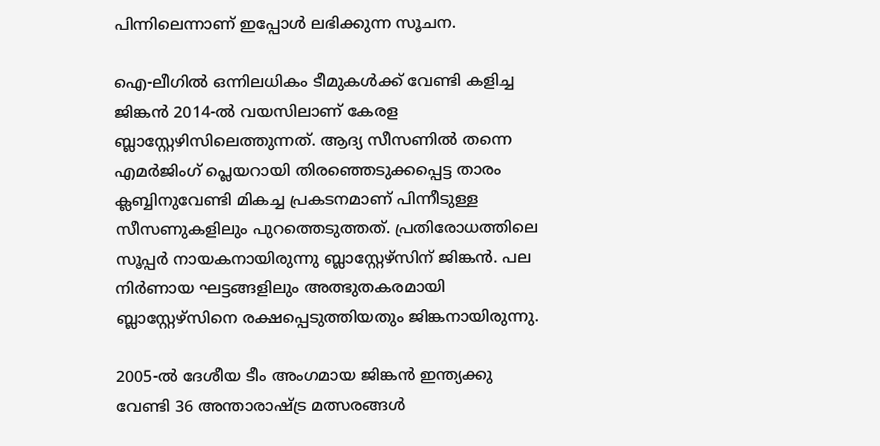പിന്നിലെന്നാണ് ഇപ്പോള്‍ ലഭിക്കുന്ന സൂചന.

ഐ-ലീഗില്‍ ഒന്നിലധികം ടീമുകള്‍ക്ക് വേണ്ടി കളിച്ച ജിങ്കന്‍ 2014-ല്‍ വയസിലാണ് കേരള ബ്ലാസ്റ്റേഴിസിലെത്തുന്നത്. ആദ്യ സീസണില്‍ തന്നെ എമര്‍ജിംഗ് പ്ലെയറായി തിരഞ്ഞെടുക്കപ്പെട്ട താരം ക്ലബ്ബിനുവേണ്ടി മികച്ച പ്രകടനമാണ് പിന്നീടുള്ള സീസണുകളിലും പുറത്തെടുത്തത്. പ്രതിരോധത്തിലെ സൂപ്പര്‍ നായകനായിരുന്നു ബ്ലാസ്റ്റേഴ്സിന് ജിങ്കന്‍. പല നിര്‍ണായ ഘട്ടങ്ങളിലും അത്ഭുതകരമായി ബ്ലാസ്റ്റേഴ്സിനെ രക്ഷപ്പെടുത്തിയതും ജിങ്കനായിരുന്നു.

2005-ല്‍ ദേശീയ ടീം അംഗമായ ജിങ്കന്‍ ഇന്ത്യക്കു വേണ്ടി 36 അന്താരാഷ്ട്ര മത്സരങ്ങള്‍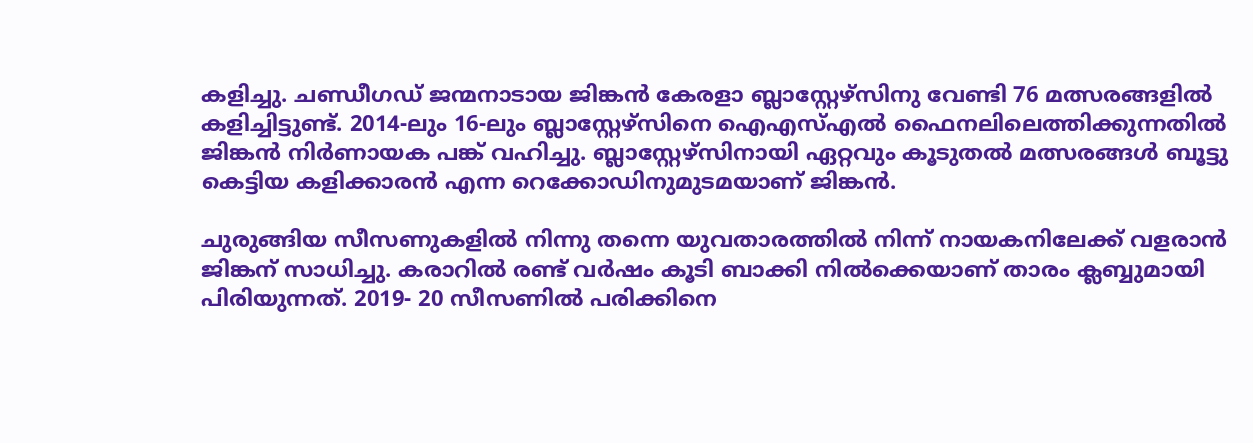കളിച്ചു. ചണ്ഡീഗഡ് ജന്മനാടായ ജിങ്കന്‍ കേരളാ ബ്ലാസ്റ്റേഴ്സിനു വേണ്ടി 76 മത്സരങ്ങളില്‍ കളിച്ചിട്ടുണ്ട്. 2014-ലും 16-ലും ബ്ലാസ്റ്റേഴ്സിനെ ഐഎസ്എല്‍ ഫൈനലിലെത്തിക്കുന്നതില്‍ ജിങ്കന്‍ നിര്‍ണായക പങ്ക് വഹിച്ചു. ബ്ലാസ്റ്റേഴ്സിനായി ഏറ്റവും കൂടുതല്‍ മത്സരങ്ങള്‍ ബൂട്ടു കെട്ടിയ കളിക്കാരന്‍ എന്ന റെക്കോഡിനുമുടമയാണ് ജിങ്കന്‍.

ചുരുങ്ങിയ സീസണുകളില്‍ നിന്നു തന്നെ യുവതാരത്തില്‍ നിന്ന് നായകനിലേക്ക് വളരാന്‍ ജിങ്കന് സാധിച്ചു. കരാറില്‍ രണ്ട് വര്‍ഷം കൂടി ബാക്കി നില്‍ക്കെയാണ് താരം ക്ലബ്ബുമായി പിരിയുന്നത്. 2019- 20 സീസണില്‍ പരിക്കിനെ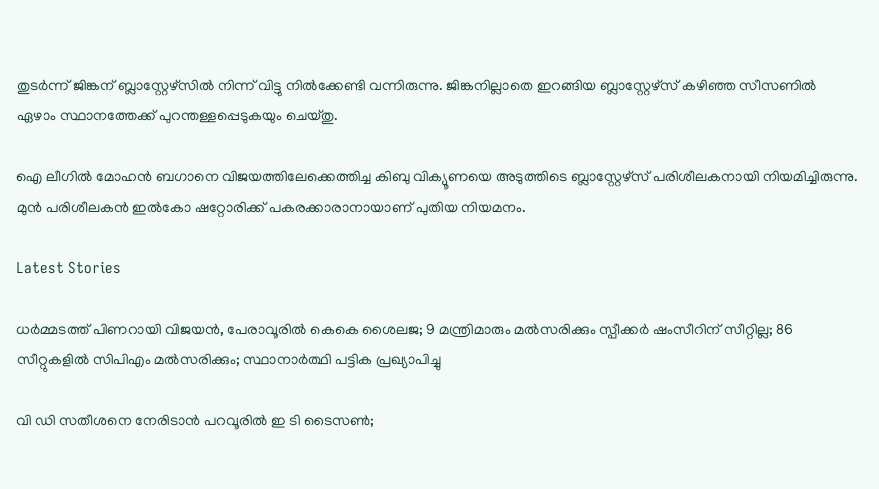തുടര്‍ന്ന് ജിങ്കന് ബ്ലാസ്റ്റേഴ്സില്‍ നിന്ന് വിട്ടു നില്‍ക്കേണ്ടി വന്നിരുന്നു. ജിങ്കനില്ലാതെ ഇറങ്ങിയ ബ്ലാസ്റ്റേഴ്സ് കഴിഞ്ഞ സീസണില്‍ ഏഴാം സ്ഥാനത്തേക്ക് പുറന്തള്ളപ്പെടുകയും ചെയ്തു.

ഐ ലീഗില്‍ മോഹന്‍ ബഗാനെ വിജയത്തിലേക്കെത്തിച്ച കിബു വിക്യൂണയെ അടുത്തിടെ ബ്ലാസ്റ്റേഴ്സ് പരിശീലകനായി നിയമിച്ചിരുന്നു. മുന്‍ പരിശീലകന്‍ ഇല്‍കോ ഷറ്റോരിക്ക് പകരക്കാരാനായാണ് പുതിയ നിയമനം.

Latest Stories

ധര്‍മ്മടത്ത് പിണറായി വിജയന്‍, പേരാവൂരില്‍ കെകെ ശൈലജ; 9 മന്ത്രിമാരും മല്‍സരിക്കും സ്പീക്കര്‍ ഷംസീറിന് സീറ്റില്ല; 86 സീറ്റുകളില്‍ സിപിഎം മല്‍സരിക്കും; സ്ഥാനാര്‍ത്ഥി പട്ടിക പ്രഖ്യാപിച്ചു

വി ഡി സതീശനെ നേരിടാന്‍ പറവൂരില്‍ ഇ ടി ടൈസണ്‍;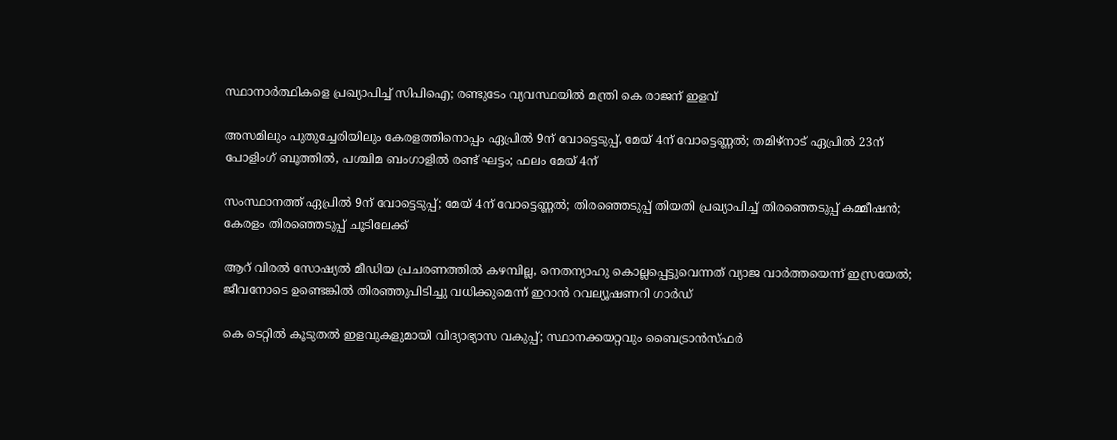സ്ഥാനാര്‍ത്ഥികളെ പ്രഖ്യാപിച്ച് സിപിഐ; രണ്ടുടേം വ്യവസ്ഥയില്‍ മന്ത്രി കെ രാജന് ഇളവ്

അസമിലും പുതുച്ചേരിയിലും കേരളത്തിനൊപ്പം ഏപ്രില്‍ 9ന് വോട്ടെടുപ്പ്, മേയ് 4ന് വോട്ടെണ്ണല്‍; തമിഴ്‌നാട് ഏപ്രില്‍ 23ന് പോളിംഗ് ബൂത്തില്‍, പശ്ചിമ ബംഗാളില്‍ രണ്ട് ഘട്ടം; ഫലം മേയ് 4ന്

സംസ്ഥാനത്ത് ഏപ്രില്‍ 9ന് വോട്ടെടുപ്പ്; മേയ് 4ന് വോട്ടെണ്ണല്‍; തിരഞ്ഞെടുപ്പ് തിയതി പ്രഖ്യാപിച്ച് തിരഞ്ഞെടുപ്പ് കമ്മീഷന്‍; കേരളം തിരഞ്ഞെടുപ്പ് ചൂടിലേക്ക്

ആറ് വിരല്‍ സോഷ്യല്‍ മീഡിയ പ്രചരണത്തില്‍ കഴമ്പില്ല, നെതന്യാഹു കൊല്ലപ്പെട്ടുവെന്നത് വ്യാജ വാര്‍ത്തയെന്ന് ഇസ്രയേല്‍; ജീവനോടെ ഉണ്ടെങ്കില്‍ തിരഞ്ഞുപിടിച്ചു വധിക്കുമെന്ന് ഇറാന്‍ റവല്യൂഷണറി ഗാര്‍ഡ്

കെ ടെറ്റില്‍ കൂടുതല്‍ ഇളവുകളുമായി വിദ്യാഭ്യാസ വകുപ്പ്; സ്ഥാനക്കയറ്റവും ബൈട്രാന്‍സ്ഫര്‍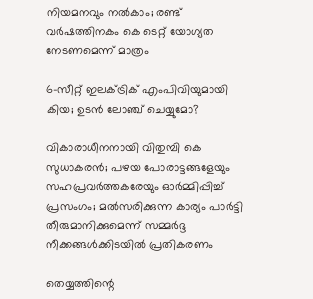നിയമനവും നല്‍കാം; രണ്ട് വര്‍ഷത്തിനകം കെ ടെറ്റ് യോഗ്യത നേടണമെന്ന് മാത്രം

6-സീറ്റ് ഇലക്‌ട്രിക് എംപിവിയുമായി കിയ; ഉടൻ ലോഞ്ച് ചെയ്യുമോ?

വികാരാധീനനായി വിതുമ്പി കെ സുധാകരന്‍; പഴയ പോരാട്ടങ്ങളേയും സഹപ്രവര്‍ത്തകരേയും ഓര്‍മ്മിപ്പിച്ച് പ്രസംഗം; മല്‍സരിക്കുന്ന കാര്യം പാര്‍ട്ടി തീരുമാനിക്കുമെന്ന് സമ്മര്‍ദ്ദ നീക്കങ്ങള്‍ക്കിടയില്‍ പ്രതികരണം

തെയ്യത്തിന്റെ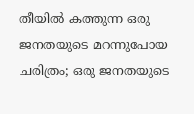തീയിൽ കത്തുന്ന ഒരു ജനതയുടെ മറന്നുപോയ ചരിത്രം; ഒരു ജനതയുടെ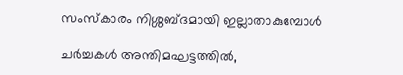സംസ്കാരം നിശ്ശബ്ദമായി ഇല്ലാതാകുമ്പോൾ

ചർച്ചകൾ അന്തിമഘട്ടത്തിൽ,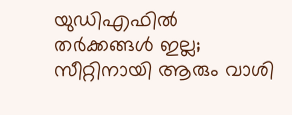യുഡിഎഫിൽ തർക്കങ്ങൾ ഇല്ല; സീറ്റിനായി ആരും വാശി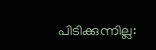പിടിക്കുന്നില്ല: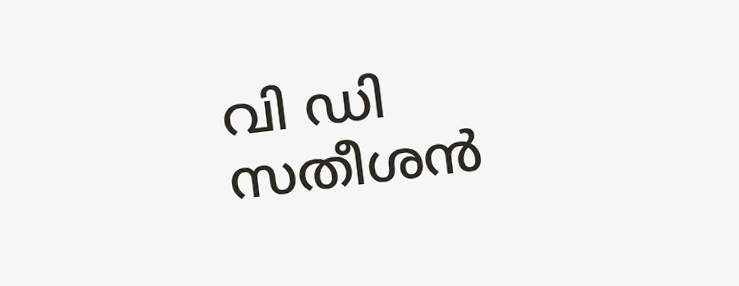വി ഡി സതീശൻ